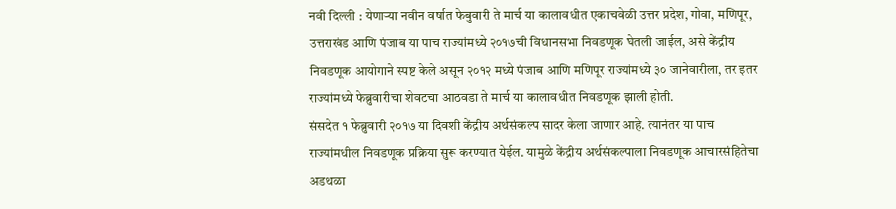नवी दिल्ली : येणाऱ्या नवीन वर्षात फेबुवारी ते मार्च या कालावधीत एकाचवेळी उत्तर प्रदेश, गोवा, मणिपूर, उत्तराखंड आणि पंजाब या पाच राज्यांमध्ये २०१७ची विधानसभा निवडणूक घेतली जाईल, असे केंद्रीय निवडणूक आयोगाने स्पष्ट केले असून २०१२ मध्ये पंजाब आणि मणिपूर राज्यांमध्ये ३० जानेवारीला, तर इतर राज्यांमध्ये फेब्रुवारीचा शेवटचा आठवडा ते मार्च या कालावधीत निवडणूक झाली होती.
संसदेत १ फेब्रुवारी २०१७ या दिवशी केंद्रीय अर्थसंकल्प सादर केला जाणार आहे. त्यानंतर या पाच राज्यांमधील निवडणूक प्रक्रिया सुरू करण्यात येईल. यामुळे केंद्रीय अर्थसंकल्पाला निवडणूक आचारसंहितेचा अडथळा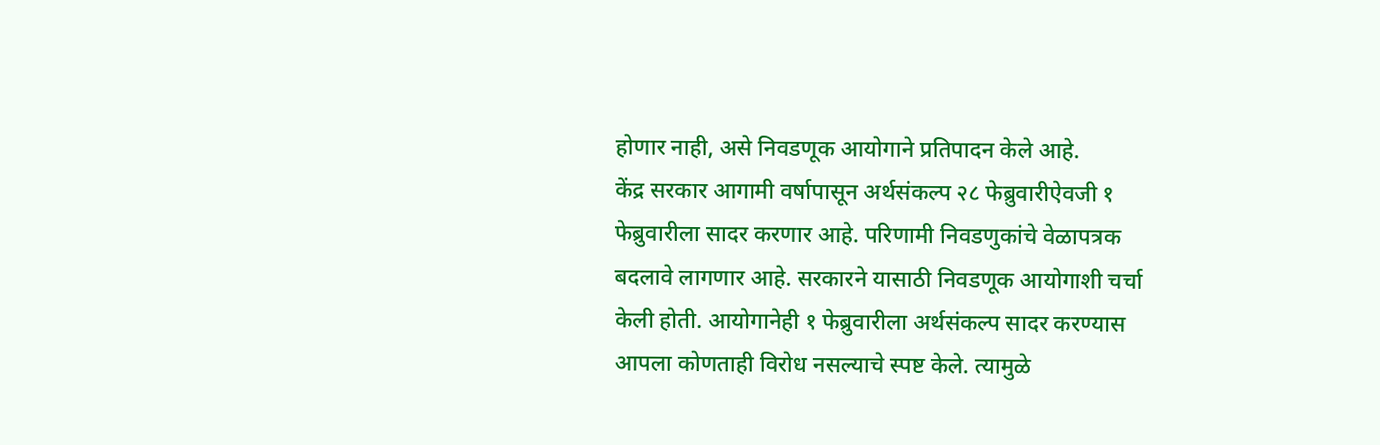होणार नाही, असे निवडणूक आयोगाने प्रतिपादन केले आहे.
केंद्र सरकार आगामी वर्षापासून अर्थसंकल्प २८ फेब्रुवारीऐवजी १ फेब्रुवारीला सादर करणार आहे. परिणामी निवडणुकांचे वेळापत्रक बदलावे लागणार आहे. सरकारने यासाठी निवडणूक आयोगाशी चर्चा केली होती. आयोगानेही १ फेब्रुवारीला अर्थसंकल्प सादर करण्यास आपला कोणताही विरोध नसल्याचे स्पष्ट केले. त्यामुळे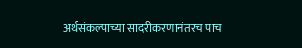अर्थसंकल्पाच्या सादरीकरणानंतरच पाच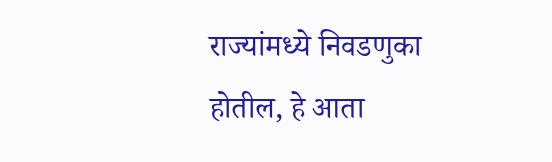राज्यांमध्ये निवडणुका होतील, हे आता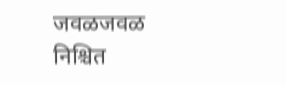जवळजवळ निश्चित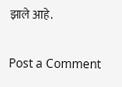झाले आहे.

Post a Comment